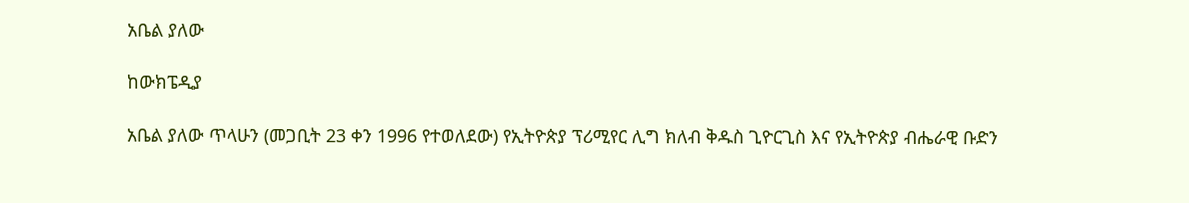አቤል ያለው

ከውክፔዲያ

አቤል ያለው ጥላሁን (መጋቢት 23 ቀን 1996 የተወለደው) የኢትዮጵያ ፕሪሚየር ሊግ ክለብ ቅዱስ ጊዮርጊስ እና የኢትዮጵያ ብሔራዊ ቡድን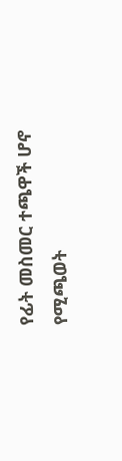የፊት መስመር ተጫዋች ሆኖ የሚጫወት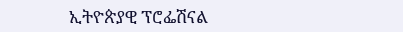ኢትዮጵያዊ ፕሮፌሽናል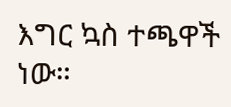እግር ኳስ ተጫዋች ነው።